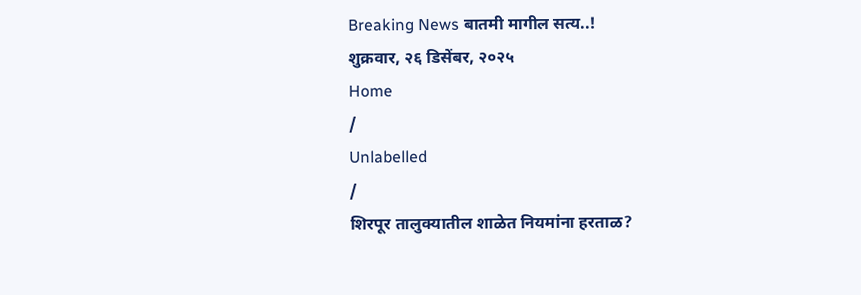Breaking News बातमी मागील सत्य..!
शुक्रवार, २६ डिसेंबर, २०२५
Home
/
Unlabelled
/
शिरपूर तालुक्यातील शाळेत नियमांना हरताळ?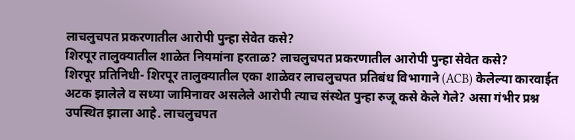लाचलुचपत प्रकरणातील आरोपी पुन्हा सेवेत कसे?
शिरपूर तालुक्यातील शाळेत नियमांना हरताळ? लाचलुचपत प्रकरणातील आरोपी पुन्हा सेवेत कसे?
शिरपूर प्रतिनिधी- शिरपूर तालुक्यातील एका शाळेवर लाचलुचपत प्रतिबंध विभागाने (ACB) केलेल्या कारवाईत अटक झालेले व सध्या जामिनावर असलेले आरोपी त्याच संस्थेत पुन्हा रुजू कसे केले गेले? असा गंभीर प्रश्न उपस्थित झाला आहे. लाचलुचपत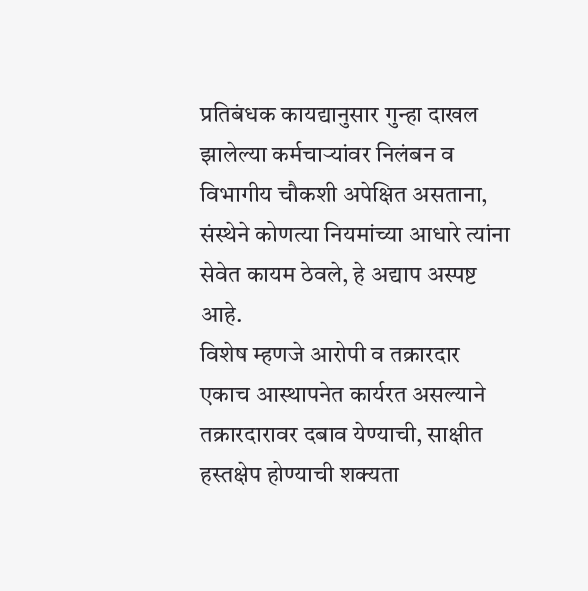प्रतिबंधक कायद्यानुसार गुन्हा दाखल झालेल्या कर्मचाऱ्यांवर निलंबन व विभागीय चौकशी अपेक्षित असताना, संस्थेने कोणत्या नियमांच्या आधारे त्यांना सेवेत कायम ठेवले, हे अद्याप अस्पष्ट आहे.
विशेष म्हणजे आरोपी व तक्रारदार एकाच आस्थापनेत कार्यरत असल्याने तक्रारदारावर दबाव येण्याची, साक्षीत हस्तक्षेप होण्याची शक्यता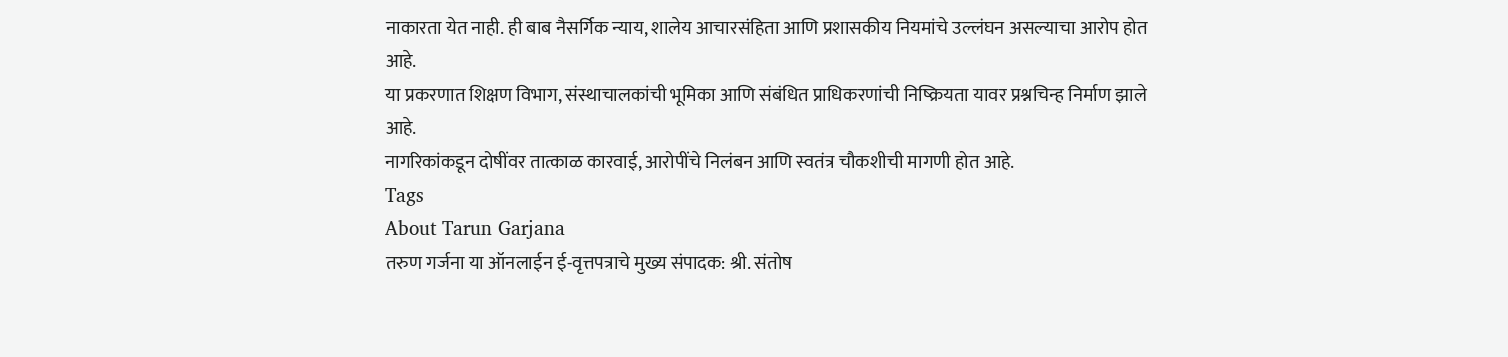नाकारता येत नाही. ही बाब नैसर्गिक न्याय, शालेय आचारसंहिता आणि प्रशासकीय नियमांचे उल्लंघन असल्याचा आरोप होत आहे.
या प्रकरणात शिक्षण विभाग, संस्थाचालकांची भूमिका आणि संबंधित प्राधिकरणांची निष्क्रियता यावर प्रश्नचिन्ह निर्माण झाले आहे.
नागरिकांकडून दोषींवर तात्काळ कारवाई, आरोपींचे निलंबन आणि स्वतंत्र चौकशीची मागणी होत आहे.
Tags
About Tarun Garjana
तरुण गर्जना या ऑनलाईन ई-वृत्तपत्राचे मुख्य संपादक: श्री. संतोष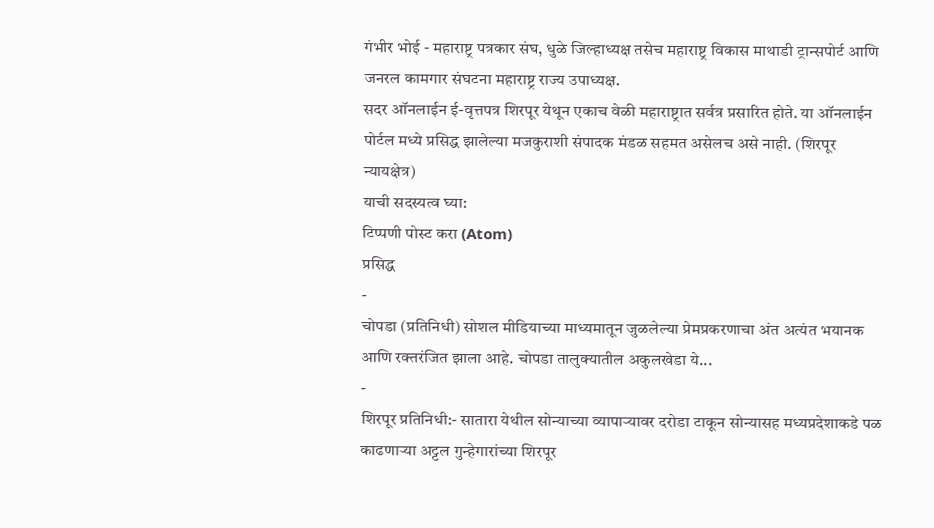गंभीर भोई - महाराष्ट्र पत्रकार संघ, धुळे जिल्हाध्यक्ष तसेच महाराष्ट्र विकास माथाडी ट्रान्सपोर्ट आणि जनरल कामगार संघटना महाराष्ट्र राज्य उपाध्यक्ष.
सदर ऑनलाईन ई-वृत्तपत्र शिरपूर येथून एकाच वेळी महाराष्ट्रात सर्वत्र प्रसारित होते. या ऑनलाईन पोर्टल मध्ये प्रसिद्ध झालेल्या मजकुराशी संपादक मंडळ सहमत असेलच असे नाही. (शिरपूर न्यायक्षेत्र)
याची सदस्यत्व घ्या:
टिप्पणी पोस्ट करा (Atom)
प्रसिद्ध
-
चोपडा (प्रतिनिधी) सोशल मीडियाच्या माध्यमातून जुळलेल्या प्रेमप्रकरणाचा अंत अत्यंत भयानक आणि रक्तरंजित झाला आहे. चोपडा तालुक्यातील अकुलखेडा ये...
-
शिरपूर प्रतिनिधी:- सातारा येथील सोन्याच्या व्यापाऱ्यावर दरोडा टाकून सोन्यासह मध्यप्रदेशाकडे पळ काढणाऱ्या अट्टल गुन्हेगारांच्या शिरपूर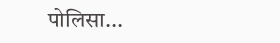पोलिसा...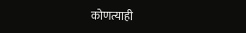कोणत्याही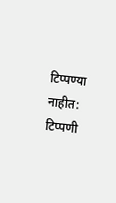टिप्पण्या नाहीत:
टिप्पणी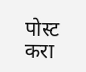पोस्ट करा